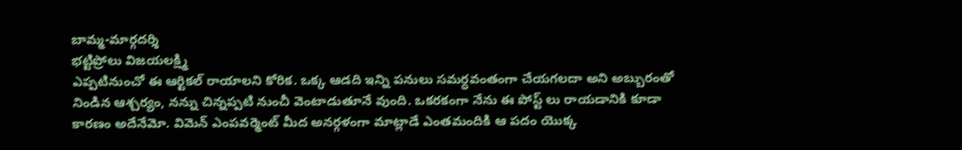బామ్మ-మార్గదర్శి
భట్టిప్రోలు విజయలక్ష్మి
ఎప్పటినుంచో ఈ ఆర్టికల్ రాయాలని కోరిక. ఒక్క ఆడది ఇన్ని పనులు సమర్ధవంతంగా చేయగలదా అని అబ్బురంతో నిండిన ఆశ్చర్యం, నన్ను చిన్నప్పటి నుంచీ వెంటాడుతూనే వుంది. ఒకరకంగా నేను ఈ పోస్ట్ లు రాయడానికి కూడా కారణం అదేనేమో. విమెన్ ఎంపవర్మెంట్ మీద అనర్గళంగా మాట్లాడే ఎంతమందికి ఆ పదం యొక్క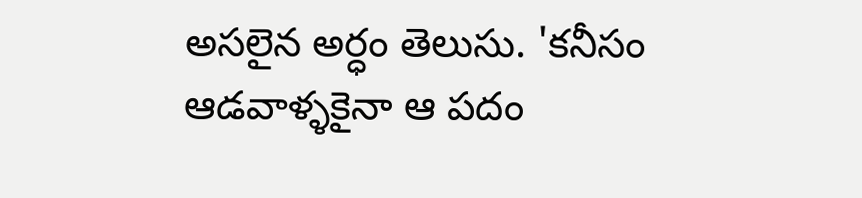అసలైన అర్ధం తెలుసు. 'కనీసం ఆడవాళ్ళకైనా ఆ పదం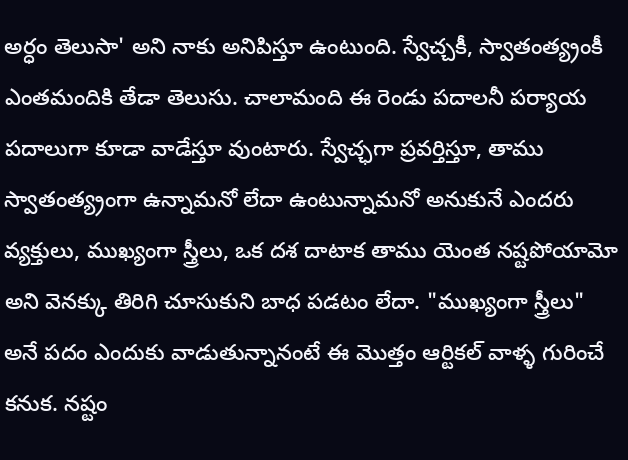అర్ధం తెలుసా' అని నాకు అనిపిస్తూ ఉంటుంది. స్వేచ్చకీ, స్వాతంత్య్రంకీ ఎంతమందికి తేడా తెలుసు. చాలామంది ఈ రెండు పదాలనీ పర్యాయ పదాలుగా కూడా వాడేస్తూ వుంటారు. స్వేచ్ఛగా ప్రవర్తిస్తూ, తాము స్వాతంత్య్రంగా ఉన్నామనో లేదా ఉంటున్నామనో అనుకునే ఎందరు వ్యక్తులు, ముఖ్యంగా స్త్రీలు, ఒక దశ దాటాక తాము యెంత నష్టపోయామో అని వెనక్కు తిరిగి చూసుకుని బాధ పడటం లేదా. "ముఖ్యంగా స్త్రీలు" అనే పదం ఎందుకు వాడుతున్నానంటే ఈ మొత్తం ఆర్టికల్ వాళ్ళ గురించే కనుక. నష్టం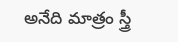అనేది మాత్రం స్త్రీ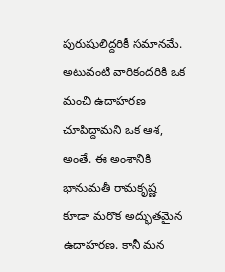పురుషులిద్దరికీ సమానమే. అటువంటి వారికందరికి ఒక మంచి ఉదాహరణ చూపిద్దామని ఒక ఆశ, అంతే. ఈ అంశానికి భానుమతీ రామకృష్ణ కూడా మరొక అద్భుతమైన ఉదాహరణ. కానీ మన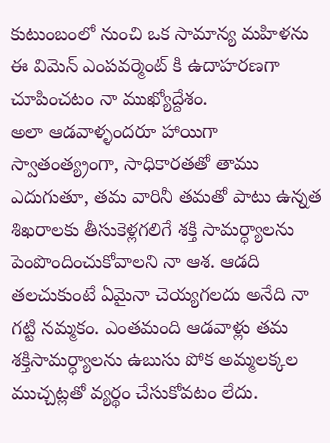కుటుంబంలో నుంచి ఒక సామాన్య మహిళను ఈ విమెన్ ఎంపవర్మెంట్ కి ఉదాహరణగా చూపించటం నా ముఖ్యోద్దేశం.
అలా ఆడవాళ్ళందరూ హాయిగా స్వాతంత్య్రంగా, సాధికారతతో తాము ఎదుగుతూ, తమ వారినీ తమతో పాటు ఉన్నత శిఖరాలకు తీసుకెళ్లగలిగే శక్తి సామర్ధ్యాలను పెంపొందించుకోవాలని నా ఆశ. ఆడది తలచుకుంటే ఏమైనా చెయ్యగలదు అనేది నా గట్టి నమ్మకం. ఎంతమంది ఆడవాళ్లు తమ శక్తిసామర్ధ్యాలను ఉబుసు పోక అమ్మలక్కల ముచ్చట్లతో వ్యర్థం చేసుకోవటం లేదు.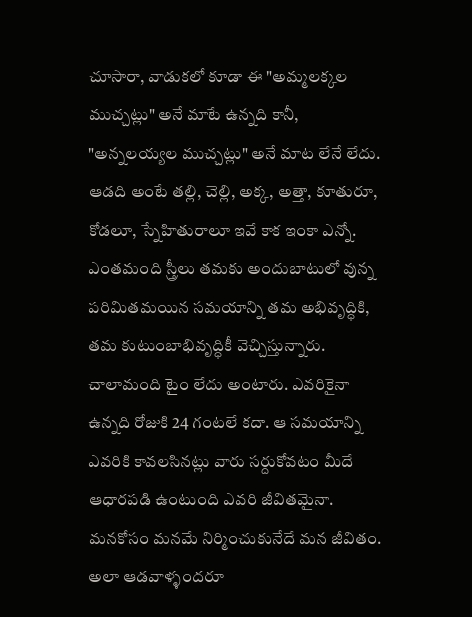చూసారా, వాడుకలో కూడా ఈ "అమ్మలక్కల ముచ్చట్లు" అనే మాటే ఉన్నది కానీ, "అన్నలయ్యల ముచ్చట్లు" అనే మాట లేనే లేదు. ఆడది అంటే తల్లి, చెల్లి, అక్క, అత్తా, కూతురూ, కోడలూ, స్నేహితురాలూ ఇవే కాక ఇంకా ఎన్నో. ఎంతమంది స్త్రీలు తమకు అందుబాటులో వున్న పరిమితమయిన సమయాన్ని తమ అభివృద్ధికి, తమ కుటుంబాభివృద్ధికీ వెచ్చిస్తున్నారు. చాలామంది టైం లేదు అంటారు. ఎవరికైనా ఉన్నది రోజుకి 24 గంటలే కదా. ఆ సమయాన్ని ఎవరికి కావలసినట్లు వారు సర్దుకోవటం మీదే ఆధారపడి ఉంటుంది ఎవరి జీవితమైనా. మనకోసం మనమే నిర్మించుకునేదే మన జీవితం.
అలా ఆడవాళ్ళందరూ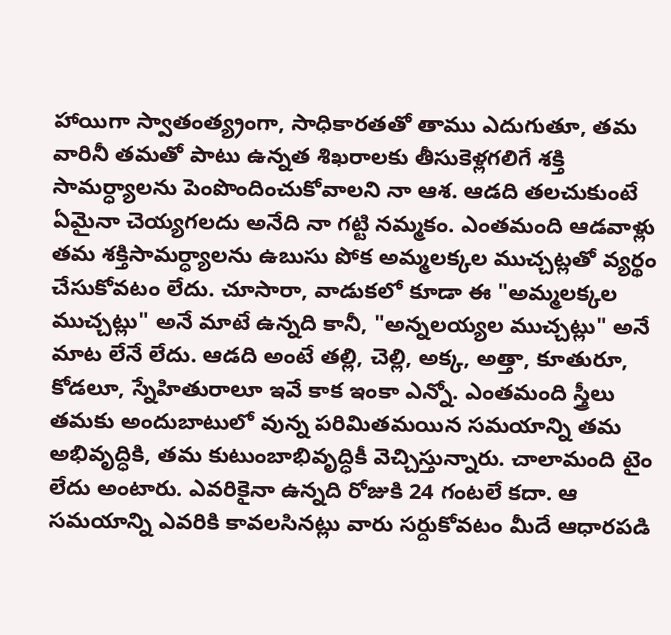హాయిగా స్వాతంత్య్రంగా, సాధికారతతో తాము ఎదుగుతూ, తమ వారినీ తమతో పాటు ఉన్నత శిఖరాలకు తీసుకెళ్లగలిగే శక్తి సామర్ధ్యాలను పెంపొందించుకోవాలని నా ఆశ. ఆడది తలచుకుంటే ఏమైనా చెయ్యగలదు అనేది నా గట్టి నమ్మకం. ఎంతమంది ఆడవాళ్లు తమ శక్తిసామర్ధ్యాలను ఉబుసు పోక అమ్మలక్కల ముచ్చట్లతో వ్యర్థం చేసుకోవటం లేదు. చూసారా, వాడుకలో కూడా ఈ "అమ్మలక్కల ముచ్చట్లు" అనే మాటే ఉన్నది కానీ, "అన్నలయ్యల ముచ్చట్లు" అనే మాట లేనే లేదు. ఆడది అంటే తల్లి, చెల్లి, అక్క, అత్తా, కూతురూ, కోడలూ, స్నేహితురాలూ ఇవే కాక ఇంకా ఎన్నో. ఎంతమంది స్త్రీలు తమకు అందుబాటులో వున్న పరిమితమయిన సమయాన్ని తమ అభివృద్ధికి, తమ కుటుంబాభివృద్ధికీ వెచ్చిస్తున్నారు. చాలామంది టైం లేదు అంటారు. ఎవరికైనా ఉన్నది రోజుకి 24 గంటలే కదా. ఆ సమయాన్ని ఎవరికి కావలసినట్లు వారు సర్దుకోవటం మీదే ఆధారపడి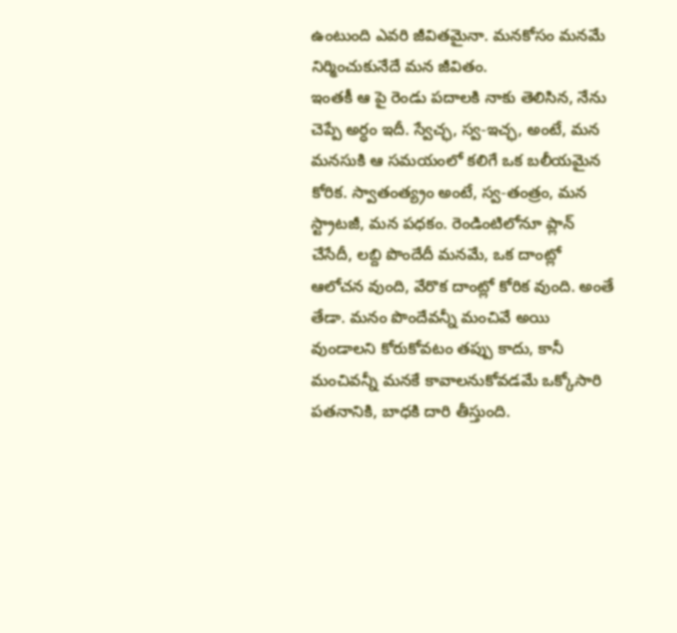ఉంటుంది ఎవరి జీవితమైనా. మనకోసం మనమే నిర్మించుకునేదే మన జీవితం.
ఇంతకీ ఆ పై రెండు పదాలకి నాకు తెలిసిన, నేను చెప్పే అర్ధం ఇదీ. స్వేచ్ఛ, స్వ-ఇచ్ఛ, అంటే, మన మనసుకి ఆ సమయంలో కలిగే ఒక బలీయమైన కోరిక. స్వాతంత్య్రం అంటే, స్వ-తంత్రం, మన స్ట్రాటజీ, మన పధకం. రెండింటిలోనూ ప్లాన్ చేసేదీ, లబ్ది పొందేదీ మనమే, ఒక దాంట్లో ఆలోచన వుంది, వేరొక దాంట్లో కోరిక వుంది. అంతే తేడా. మనం పొందేవన్నీ మంచివే అయి వుండాలని కోరుకోవటం తప్పు కాదు, కానీ మంచివన్నీ మనకే కావాలనుకోవడమే ఒక్కోసారి పతనానికి, బాధకి దారి తీస్తుంది.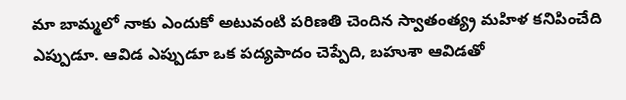మా బామ్మలో నాకు ఎందుకో అటువంటి పరిణతి చెందిన స్వాతంత్య్ర మహిళ కనిపించేది ఎప్పుడూ. ఆవిడ ఎప్పుడూ ఒక పద్యపాదం చెప్పేది, బహుశా ఆవిడతో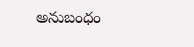అనుబంధం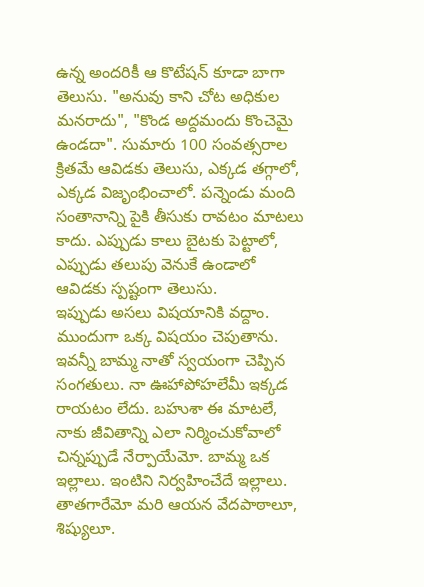ఉన్న అందరికీ ఆ కొటేషన్ కూడా బాగా తెలుసు. "అనువు కాని చోట అధికుల మనరాదు", "కొండ అద్దమందు కొంచెమై ఉండదా". సుమారు 100 సంవత్సరాల క్రితమే ఆవిడకు తెలుసు, ఎక్కడ తగ్గాలో, ఎక్కడ విజృంభించాలో. పన్నెండు మంది సంతానాన్ని పైకి తీసుకు రావటం మాటలు కాదు. ఎప్పుడు కాలు బైటకు పెట్టాలో, ఎప్పుడు తలుపు వెనుకే ఉండాలో ఆవిడకు స్పష్టంగా తెలుసు.
ఇప్పుడు అసలు విషయానికి వద్దాం. ముందుగా ఒక్క విషయం చెపుతాను. ఇవన్నీ బామ్మ నాతో స్వయంగా చెప్పిన సంగతులు. నా ఊహాపోహలేమీ ఇక్కడ రాయటం లేదు. బహుశా ఈ మాటలే, నాకు జీవితాన్ని ఎలా నిర్మించుకోవాలో చిన్నప్పుడే నేర్పాయేమో. బామ్మ ఒక ఇల్లాలు. ఇంటిని నిర్వహించేదే ఇల్లాలు. తాతగారేమో మరి ఆయన వేదపాఠాలూ, శిష్యులూ.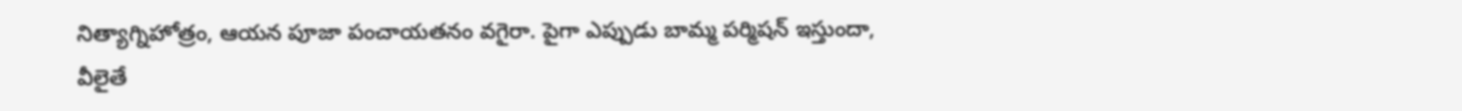నిత్యాగ్నిహోత్రం, ఆయన పూజా పంచాయతనం వగైరా. పైగా ఎప్పుడు బామ్మ పర్మిషన్ ఇస్తుందా, వీలైతే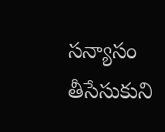సన్యాసం తీసేసుకుని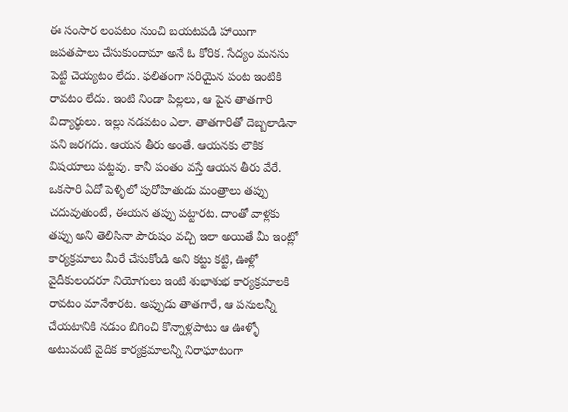ఈ సంసార లంపటం నుంచి బయటపడి హాయిగా జపతపాలు చేసుకుందామా అనే ఓ కోరిక. సేద్యం మనసు పెట్టి చెయ్యటం లేదు. ఫలితంగా సరియైన పంట ఇంటికి రావటం లేదు. ఇంటి నిండా పిల్లలు, ఆ పైన తాతగారి విద్యార్థులు. ఇల్లు నడవటం ఎలా. తాతగారితో దెబ్బలాడినా పని జరగదు. ఆయన తీరు అంతే. ఆయనకు లౌకిక విషయాలు పట్టవు. కానీ పంతం వస్తే ఆయన తీరు వేరే. ఒకసారి ఏదో పెళ్ళిలో పురోహితుడు మంత్రాలు తప్పు చదువుతుంటే, ఈయన తప్పు పట్టారట. దాంతో వాళ్లకు తప్పు అని తెలిసినా పౌరుషం వచ్చి ఇలా అయితే మీ ఇంట్లో కార్యక్రమాలు మీరే చేసుకోండి అని కట్టు కట్టి, ఊళ్లో వైదీకులందరూ నియోగులు ఇంటి శుభాశుభ కార్యక్రమాలకి రావటం మానేశారట. అప్పుడు తాతగారే, ఆ పనులన్నీ చేయటానికి నడుం బిగించి కొన్నాళ్లపాటు ఆ ఊళ్ళో అటువంటి వైదిక కార్యక్రమాలన్నీ నిరాఘాటంగా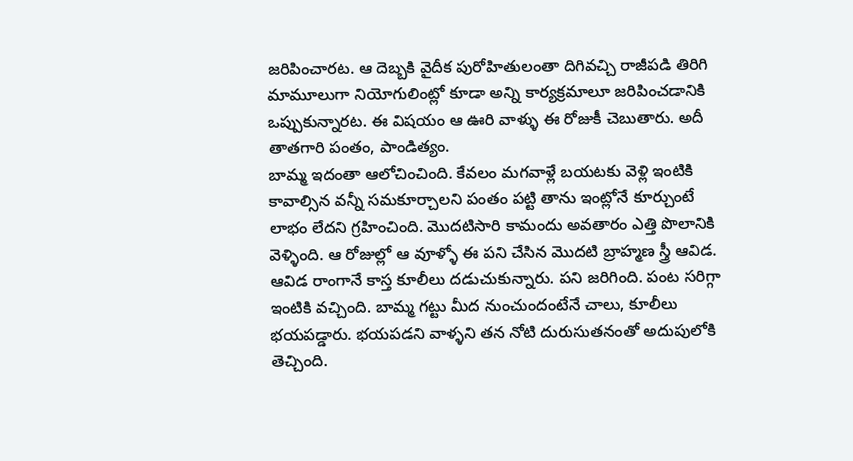జరిపించారట. ఆ దెబ్బకి వైదీక పురోహితులంతా దిగివచ్చి రాజీపడి తిరిగి మామూలుగా నియోగులింట్లో కూడా అన్ని కార్యక్రమాలూ జరిపించడానికి ఒప్పుకున్నారట. ఈ విషయం ఆ ఊరి వాళ్ళు ఈ రోజుకీ చెబుతారు. అదీ తాతగారి పంతం, పాండిత్యం.
బామ్మ ఇదంతా ఆలోచించింది. కేవలం మగవాళ్లే బయటకు వెళ్లి ఇంటికి కావాల్సిన వన్నీ సమకూర్చాలని పంతం పట్టి తాను ఇంట్లోనే కూర్చుంటే లాభం లేదని గ్రహించింది. మొదటిసారి కామందు అవతారం ఎత్తి పొలానికి వెళ్ళింది. ఆ రోజుల్లో ఆ వూళ్ళో ఈ పని చేసిన మొదటి బ్రాహ్మణ స్త్రీ ఆవిడ. ఆవిడ రాంగానే కాస్త కూలీలు దడుచుకున్నారు. పని జరిగింది. పంట సరిగ్గా ఇంటికి వచ్చింది. బామ్మ గట్టు మీద నుంచుందంటేనే చాలు, కూలీలు భయపడ్డారు. భయపడని వాళ్ళని తన నోటి దురుసుతనంతో అదుపులోకి తెచ్చింది.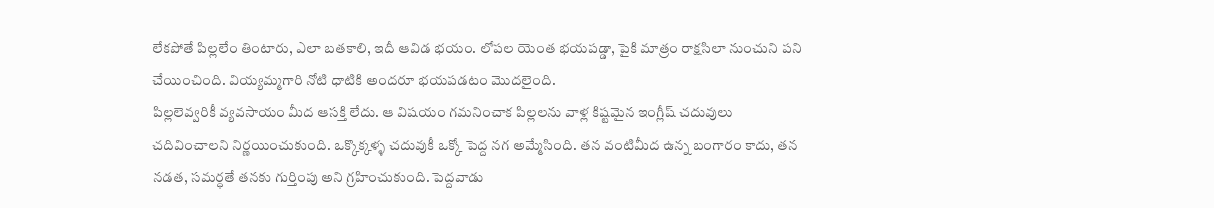లేకపోతే పిల్లలేం తింటారు, ఎలా బతకాలి, ఇదీ ఆవిడ భయం. లోపల యెంత భయపడ్డా, పైకి మాత్రం రాక్షసిలా నుంచుని పని చేయించింది. వియ్యమ్మగారి నోటి ధాటికి అందరూ భయపడటం మొదలైంది.
పిల్లలెవ్వరికీ వ్యవసాయం మీద ఆసక్తి లేదు. ఆ విషయం గమనించాక పిల్లలను వాళ్ల కిష్టమైన ఇంగ్లీష్ చదువులు చదివించాలని నిర్ణయించుకుంది. ఒక్కొక్కళ్ళ చదువుకీ ఒక్కో పెద్ద నగ అమ్మేసింది. తన వంటిమీద ఉన్న బంగారం కాదు, తన నడత, సమర్ధతే తనకు గుర్తింపు అని గ్రహించుకుంది. పెద్దవాడు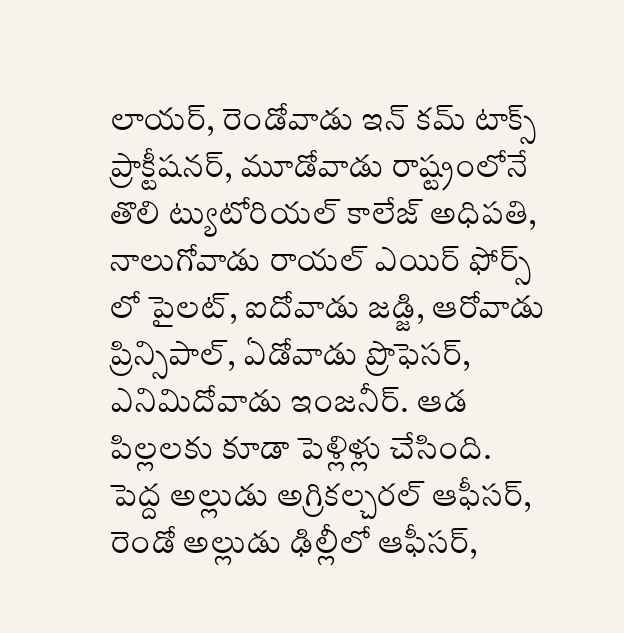లాయర్, రెండోవాడు ఇన్ కమ్ టాక్స్ ప్రాక్టీషనర్, మూడోవాడు రాష్ట్రంలోనే తొలి ట్యుటోరియల్ కాలేజ్ అధిపతి, నాలుగోవాడు రాయల్ ఎయిర్ ఫోర్స్ లో పైలట్, ఐదోవాడు జడ్జి, ఆరోవాడు ప్రిన్సిపాల్, ఏడోవాడు ప్రొఫెసర్, ఎనిమిదోవాడు ఇంజనీర్. ఆడ పిల్లలకు కూడా పెళ్లిళ్లు చేసింది. పెద్ద అల్లుడు అగ్రికల్చరల్ ఆఫీసర్, రెండో అల్లుడు ఢిల్లీలో ఆఫీసర్,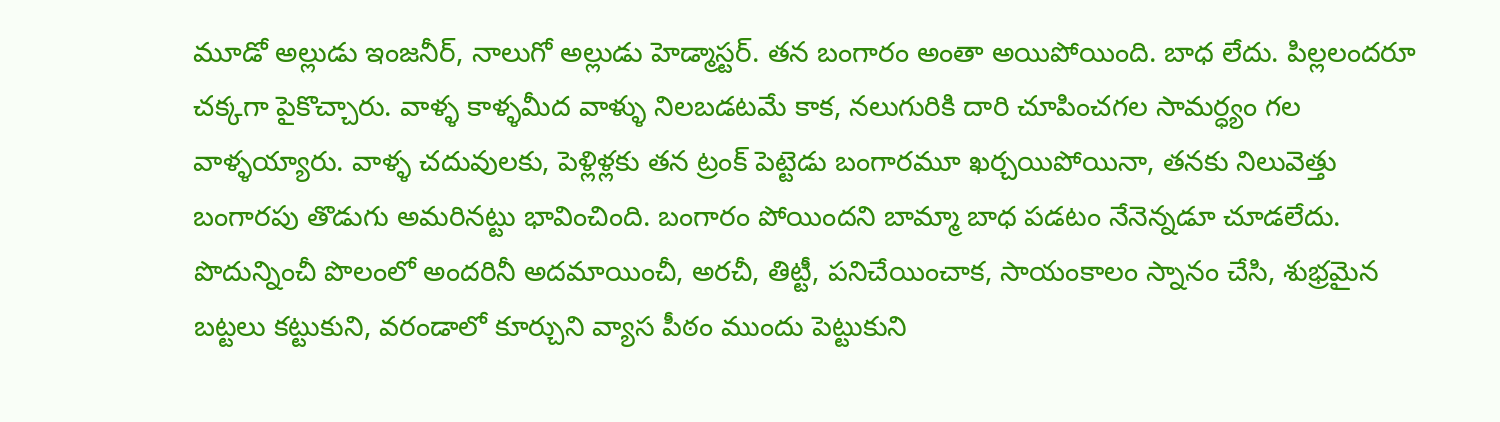మూడో అల్లుడు ఇంజనీర్, నాలుగో అల్లుడు హెడ్మాస్టర్. తన బంగారం అంతా అయిపోయింది. బాధ లేదు. పిల్లలందరూ చక్కగా పైకొచ్చారు. వాళ్ళ కాళ్ళమీద వాళ్ళు నిలబడటమే కాక, నలుగురికి దారి చూపించగల సామర్ధ్యం గల వాళ్ళయ్యారు. వాళ్ళ చదువులకు, పెళ్లిళ్లకు తన ట్రంక్ పెట్టెడు బంగారమూ ఖర్చయిపోయినా, తనకు నిలువెత్తు బంగారపు తొడుగు అమరినట్టు భావించింది. బంగారం పోయిందని బామ్మా బాధ పడటం నేనెన్నడూ చూడలేదు.
పొదున్నించీ పొలంలో అందరినీ అదమాయించీ, అరచీ, తిట్టీ, పనిచేయించాక, సాయంకాలం స్నానం చేసి, శుభ్రమైన బట్టలు కట్టుకుని, వరండాలో కూర్చుని వ్యాస పీఠం ముందు పెట్టుకుని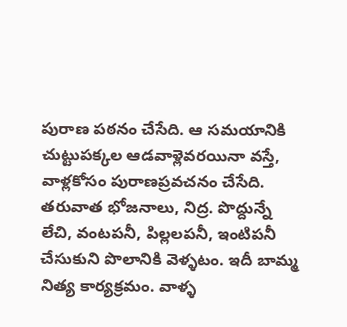పురాణ పఠనం చేసేది. ఆ సమయానికి చుట్టుపక్కల ఆడవాళ్లెవరయినా వస్తే, వాళ్లకోసం పురాణప్రవచనం చేసేది. తరువాత భోజనాలు, నిద్ర. పొద్దున్నే లేచి, వంటపనీ, పిల్లలపనీ, ఇంటిపనీ చేసుకుని పొలానికి వెళ్ళటం. ఇదీ బామ్మ నిత్య కార్యక్రమం. వాళ్ళ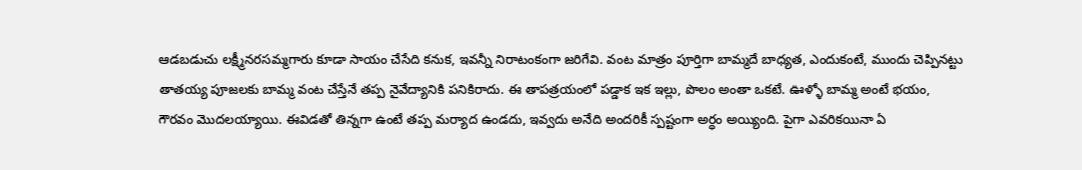ఆడబడుచు లక్ష్మీనరసమ్మగారు కూడా సాయం చేసేది కనుక, ఇవన్నీ నిరాటంకంగా జరిగేవి. వంట మాత్రం పూర్తిగా బామ్మదే బాధ్యత, ఎందుకంటే, ముందు చెప్పినట్టు తాతయ్య పూజలకు బామ్మ వంట చేస్తేనే తప్ప నైవేద్యానికి పనికిరాదు. ఈ తాపత్రయంలో పడ్డాక ఇక ఇల్లు, పొలం అంతా ఒకటే. ఊళ్ళో బామ్మ అంటే భయం, గౌరవం మొదలయ్యాయి. ఈవిడతో తిన్నగా ఉంటే తప్ప మర్యాద ఉండదు, ఇవ్వదు అనేది అందరికీ స్పష్టంగా అర్ధం అయ్యింది. పైగా ఎవరికయినా ఏ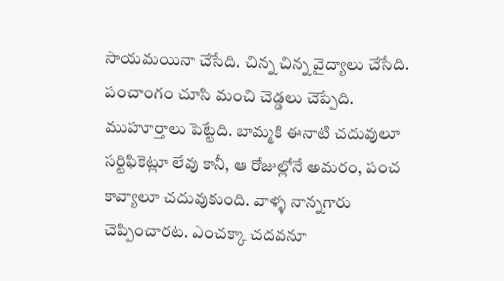సాయమయినా చేసేది. చిన్న చిన్న వైద్యాలు చేసేది. పంచాంగం చూసి మంచి చెడ్డలు చెప్పేది. ముహూర్తాలు పెట్టేది. బామ్మకి ఈనాటి చదువులూ సర్టిఫికెట్లూ లేవు కానీ, ఆ రోజుల్లోనే అమరం, పంచ కావ్యాలూ చదువుకుంది. వాళ్ళ నాన్నగారు చెప్పించారట. ఎంచక్కా చదవనూ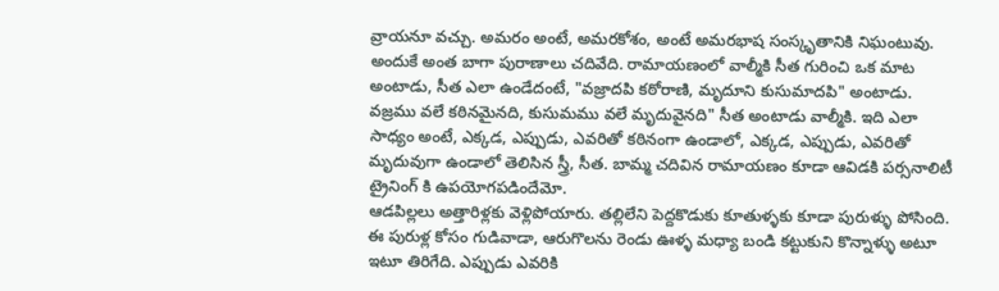వ్రాయనూ వచ్చు. అమరం అంటే, అమరకోశం, అంటే అమరభాష సంస్కృతానికి నిఘంటువు. అందుకే అంత బాగా పురాణాలు చదివేది. రామాయణంలో వాల్మీకి సీత గురించి ఒక మాట అంటాడు, సీత ఎలా ఉండేదంటే, "వజ్రాదపి కఠోరాణి, మృదూని కుసుమాదపి" అంటాడు. వజ్రము వలే కఠినమైనది, కుసుమము వలే మృదువైనది" సీత అంటాడు వాల్మీకి. ఇది ఎలా సాధ్యం అంటే, ఎక్కడ, ఎప్పుడు, ఎవరితో కఠినంగా ఉండాలో, ఎక్కడ, ఎప్పుడు, ఎవరితో మృదువుగా ఉండాలో తెలిసిన స్త్రీ, సీత. బామ్మ చదివిన రామాయణం కూడా ఆవిడకి పర్సనాలిటీ ట్రైనింగ్ కి ఉపయోగపడిందేమో.
ఆడపిల్లలు అత్తారిళ్లకు వెళ్లిపోయారు. తల్లిలేని పెద్దకొడుకు కూతుళ్ళకు కూడా పురుళ్ళు పోసింది. ఈ పురుళ్ల కోసం గుడివాడా, ఆరుగొలను రెండు ఊళ్ళ మధ్యా బండి కట్టుకుని కొన్నాళ్ళు అటూ ఇటూ తిరిగేది. ఎప్పుడు ఎవరికి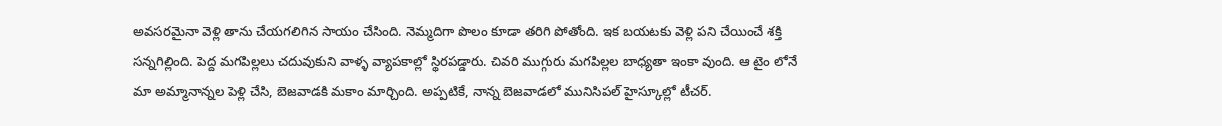అవసరమైనా వెళ్లి తాను చేయగలిగిన సాయం చేసింది. నెమ్మదిగా పొలం కూడా తరిగి పోతోంది. ఇక బయటకు వెళ్లి పని చేయించే శక్తి సన్నగిల్లింది. పెద్ద మగపిల్లలు చదువుకుని వాళ్ళ వ్యాపకాల్లో స్థిరపడ్డారు. చివరి ముగ్గురు మగపిల్లల బాధ్యతా ఇంకా వుంది. ఆ టైం లోనే మా అమ్మానాన్నల పెళ్లి చేసి, బెజవాడకి మకాం మార్చింది. అప్పటికే, నాన్న బెజవాడలో మునిసిపల్ హైస్కూల్లో టీచర్.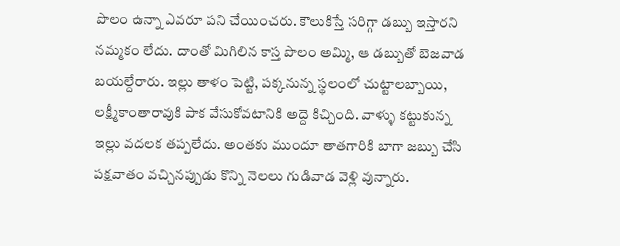పొలం ఉన్నా ఎవరూ పని చేయించరు. కౌలుకిస్తే సరిగ్గా డబ్బు ఇస్తారని నమ్మకం లేదు. దాంతో మిగిలిన కాస్త పొలం అమ్మి, ఆ డబ్బుతో బెజవాడ బయల్దేరారు. ఇల్లు తాళం పెట్టి, పక్కనున్న స్థలంలో చుట్టాలబ్బాయి, లక్ష్మీకాంతారావుకి పాక వేసుకోవటానికి అద్దె కిచ్చింది. వాళ్ళు కట్టుకున్న ఇల్లు వదలక తప్పలేదు. అంతకు ముందూ తాతగారికి బాగా జబ్బు చేసి పక్షవాతం వచ్చినప్పుడు కొన్ని నెలలు గుడివాడ వెళ్లి వున్నారు.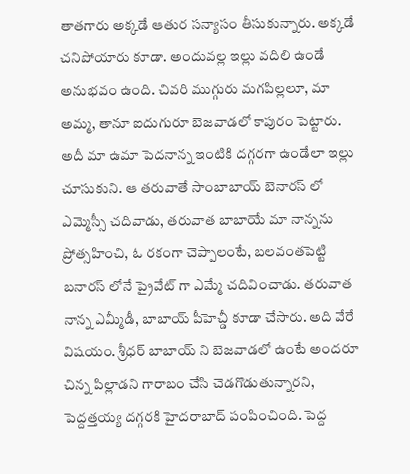తాతగారు అక్కడే ఆతుర సన్యాసం తీసుకున్నారు. అక్కడే చనిపోయారు కూడా. అందువల్ల ఇల్లు వదిలి ఉండే అనుభవం ఉంది. చివరి ముగ్గురు మగపిల్లలూ, మా అమ్మ, తానూ ఐదుగురూ బెజవాడలో కాపురం పెట్టారు. అదీ మా ఉమా పెదనాన్న ఇంటికి దగ్గరగా ఉండేలా ఇల్లు చూసుకుని. ఆ తరువాతే సాంబాబాయ్ బెనారస్ లో ఎమ్మెస్సీ చదివాడు, తరువాత బాబాయే మా నాన్నను ప్రోత్సహించి, ఓ రకంగా చెప్పాలంటే, బలవంతపెట్టి బనారస్ లోనే ప్రైవేట్ గా ఎమ్మే చదివించాడు. తరువాత నాన్న ఎమ్మీడీ, బాబాయ్ పీహెచ్డీ కూడా చేసారు. అది వేరే విషయం. శ్రీధర్ బాబాయ్ ని బెజవాడలో ఉంటే అందరూ చిన్న పిల్లాడని గారాబం చేసి చెడగొడుతున్నారని, పెద్దత్తయ్య దగ్గరకి హైదరాబాద్ పంపించింది. పెద్ద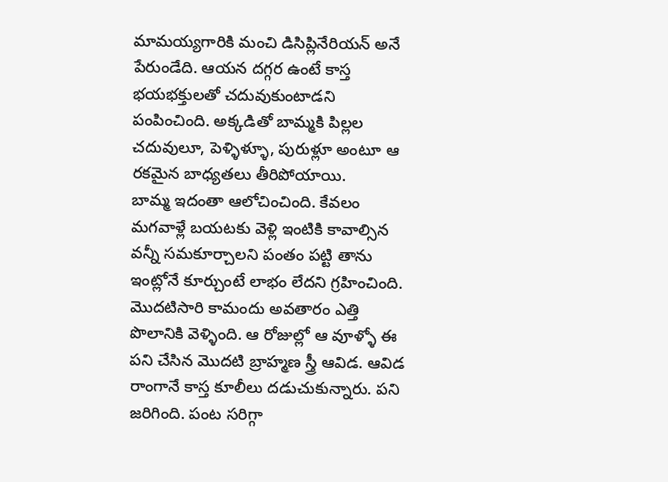మామయ్యగారికి మంచి డిసిప్లినేరియన్ అనే పేరుండేది. ఆయన దగ్గర ఉంటే కాస్త భయభక్తులతో చదువుకుంటాడని పంపించింది. అక్కడితో బామ్మకి పిల్లల చదువులూ, పెళ్ళిళ్ళూ, పురుళ్లూ అంటూ ఆ రకమైన బాధ్యతలు తీరిపోయాయి.
బామ్మ ఇదంతా ఆలోచించింది. కేవలం మగవాళ్లే బయటకు వెళ్లి ఇంటికి కావాల్సిన వన్నీ సమకూర్చాలని పంతం పట్టి తాను ఇంట్లోనే కూర్చుంటే లాభం లేదని గ్రహించింది. మొదటిసారి కామందు అవతారం ఎత్తి పొలానికి వెళ్ళింది. ఆ రోజుల్లో ఆ వూళ్ళో ఈ పని చేసిన మొదటి బ్రాహ్మణ స్త్రీ ఆవిడ. ఆవిడ రాంగానే కాస్త కూలీలు దడుచుకున్నారు. పని జరిగింది. పంట సరిగ్గా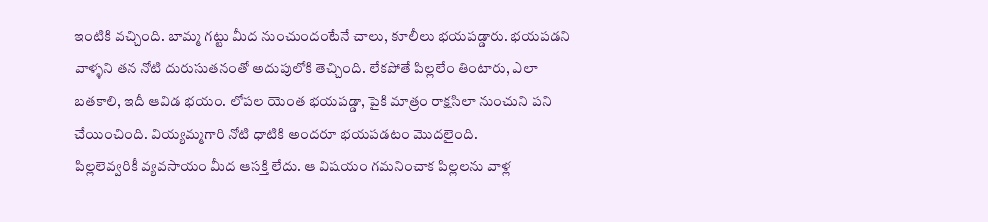ఇంటికి వచ్చింది. బామ్మ గట్టు మీద నుంచుందంటేనే చాలు, కూలీలు భయపడ్డారు. భయపడని వాళ్ళని తన నోటి దురుసుతనంతో అదుపులోకి తెచ్చింది. లేకపోతే పిల్లలేం తింటారు, ఎలా బతకాలి, ఇదీ ఆవిడ భయం. లోపల యెంత భయపడ్డా, పైకి మాత్రం రాక్షసిలా నుంచుని పని చేయించింది. వియ్యమ్మగారి నోటి ధాటికి అందరూ భయపడటం మొదలైంది.
పిల్లలెవ్వరికీ వ్యవసాయం మీద ఆసక్తి లేదు. ఆ విషయం గమనించాక పిల్లలను వాళ్ల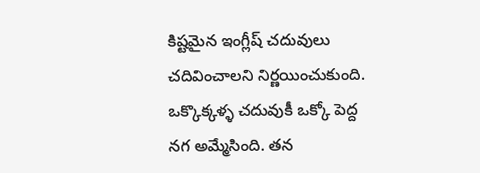కిష్టమైన ఇంగ్లీష్ చదువులు చదివించాలని నిర్ణయించుకుంది. ఒక్కొక్కళ్ళ చదువుకీ ఒక్కో పెద్ద నగ అమ్మేసింది. తన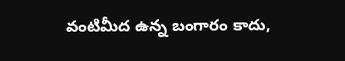వంటిమీద ఉన్న బంగారం కాదు,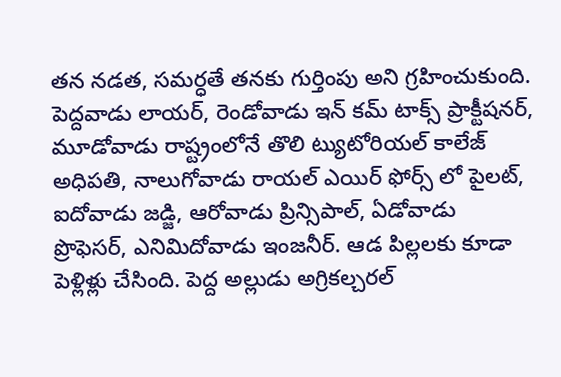తన నడత, సమర్ధతే తనకు గుర్తింపు అని గ్రహించుకుంది. పెద్దవాడు లాయర్, రెండోవాడు ఇన్ కమ్ టాక్స్ ప్రాక్టీషనర్, మూడోవాడు రాష్ట్రంలోనే తొలి ట్యుటోరియల్ కాలేజ్ అధిపతి, నాలుగోవాడు రాయల్ ఎయిర్ ఫోర్స్ లో పైలట్, ఐదోవాడు జడ్జి, ఆరోవాడు ప్రిన్సిపాల్, ఏడోవాడు ప్రొఫెసర్, ఎనిమిదోవాడు ఇంజనీర్. ఆడ పిల్లలకు కూడా పెళ్లిళ్లు చేసింది. పెద్ద అల్లుడు అగ్రికల్చరల్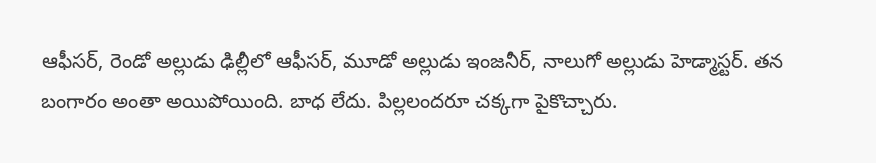ఆఫీసర్, రెండో అల్లుడు ఢిల్లీలో ఆఫీసర్, మూడో అల్లుడు ఇంజనీర్, నాలుగో అల్లుడు హెడ్మాస్టర్. తన బంగారం అంతా అయిపోయింది. బాధ లేదు. పిల్లలందరూ చక్కగా పైకొచ్చారు.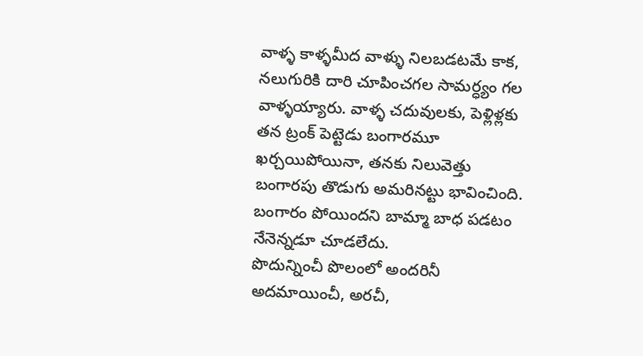వాళ్ళ కాళ్ళమీద వాళ్ళు నిలబడటమే కాక, నలుగురికి దారి చూపించగల సామర్ధ్యం గల వాళ్ళయ్యారు. వాళ్ళ చదువులకు, పెళ్లిళ్లకు తన ట్రంక్ పెట్టెడు బంగారమూ ఖర్చయిపోయినా, తనకు నిలువెత్తు బంగారపు తొడుగు అమరినట్టు భావించింది. బంగారం పోయిందని బామ్మా బాధ పడటం నేనెన్నడూ చూడలేదు.
పొదున్నించీ పొలంలో అందరినీ అదమాయించీ, అరచీ,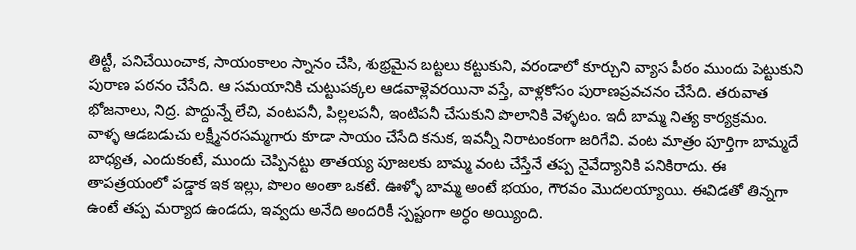తిట్టీ, పనిచేయించాక, సాయంకాలం స్నానం చేసి, శుభ్రమైన బట్టలు కట్టుకుని, వరండాలో కూర్చుని వ్యాస పీఠం ముందు పెట్టుకుని పురాణ పఠనం చేసేది. ఆ సమయానికి చుట్టుపక్కల ఆడవాళ్లెవరయినా వస్తే, వాళ్లకోసం పురాణప్రవచనం చేసేది. తరువాత భోజనాలు, నిద్ర. పొద్దున్నే లేచి, వంటపనీ, పిల్లలపనీ, ఇంటిపనీ చేసుకుని పొలానికి వెళ్ళటం. ఇదీ బామ్మ నిత్య కార్యక్రమం. వాళ్ళ ఆడబడుచు లక్ష్మీనరసమ్మగారు కూడా సాయం చేసేది కనుక, ఇవన్నీ నిరాటంకంగా జరిగేవి. వంట మాత్రం పూర్తిగా బామ్మదే బాధ్యత, ఎందుకంటే, ముందు చెప్పినట్టు తాతయ్య పూజలకు బామ్మ వంట చేస్తేనే తప్ప నైవేద్యానికి పనికిరాదు. ఈ తాపత్రయంలో పడ్డాక ఇక ఇల్లు, పొలం అంతా ఒకటే. ఊళ్ళో బామ్మ అంటే భయం, గౌరవం మొదలయ్యాయి. ఈవిడతో తిన్నగా ఉంటే తప్ప మర్యాద ఉండదు, ఇవ్వదు అనేది అందరికీ స్పష్టంగా అర్ధం అయ్యింది.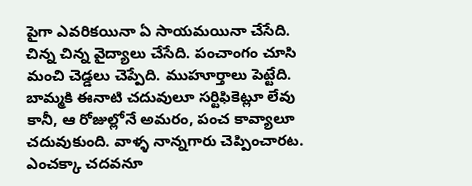పైగా ఎవరికయినా ఏ సాయమయినా చేసేది. చిన్న చిన్న వైద్యాలు చేసేది. పంచాంగం చూసి మంచి చెడ్డలు చెప్పేది. ముహూర్తాలు పెట్టేది. బామ్మకి ఈనాటి చదువులూ సర్టిఫికెట్లూ లేవు కానీ, ఆ రోజుల్లోనే అమరం, పంచ కావ్యాలూ చదువుకుంది. వాళ్ళ నాన్నగారు చెప్పించారట. ఎంచక్కా చదవనూ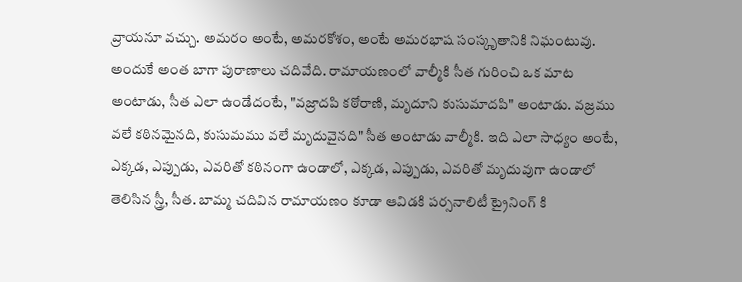వ్రాయనూ వచ్చు. అమరం అంటే, అమరకోశం, అంటే అమరభాష సంస్కృతానికి నిఘంటువు. అందుకే అంత బాగా పురాణాలు చదివేది. రామాయణంలో వాల్మీకి సీత గురించి ఒక మాట అంటాడు, సీత ఎలా ఉండేదంటే, "వజ్రాదపి కఠోరాణి, మృదూని కుసుమాదపి" అంటాడు. వజ్రము వలే కఠినమైనది, కుసుమము వలే మృదువైనది" సీత అంటాడు వాల్మీకి. ఇది ఎలా సాధ్యం అంటే, ఎక్కడ, ఎప్పుడు, ఎవరితో కఠినంగా ఉండాలో, ఎక్కడ, ఎప్పుడు, ఎవరితో మృదువుగా ఉండాలో తెలిసిన స్త్రీ, సీత. బామ్మ చదివిన రామాయణం కూడా ఆవిడకి పర్సనాలిటీ ట్రైనింగ్ కి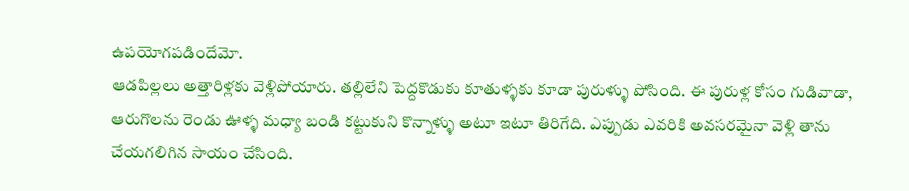ఉపయోగపడిందేమో.
ఆడపిల్లలు అత్తారిళ్లకు వెళ్లిపోయారు. తల్లిలేని పెద్దకొడుకు కూతుళ్ళకు కూడా పురుళ్ళు పోసింది. ఈ పురుళ్ల కోసం గుడివాడా, ఆరుగొలను రెండు ఊళ్ళ మధ్యా బండి కట్టుకుని కొన్నాళ్ళు అటూ ఇటూ తిరిగేది. ఎప్పుడు ఎవరికి అవసరమైనా వెళ్లి తాను చేయగలిగిన సాయం చేసింది.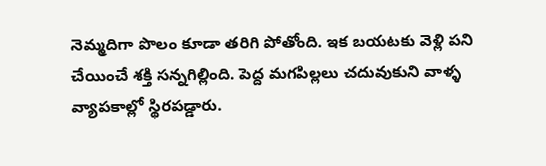నెమ్మదిగా పొలం కూడా తరిగి పోతోంది. ఇక బయటకు వెళ్లి పని చేయించే శక్తి సన్నగిల్లింది. పెద్ద మగపిల్లలు చదువుకుని వాళ్ళ వ్యాపకాల్లో స్థిరపడ్డారు.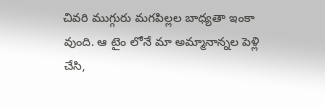చివరి ముగ్గురు మగపిల్లల బాధ్యతా ఇంకా వుంది. ఆ టైం లోనే మా అమ్మానాన్నల పెళ్లి చేసి,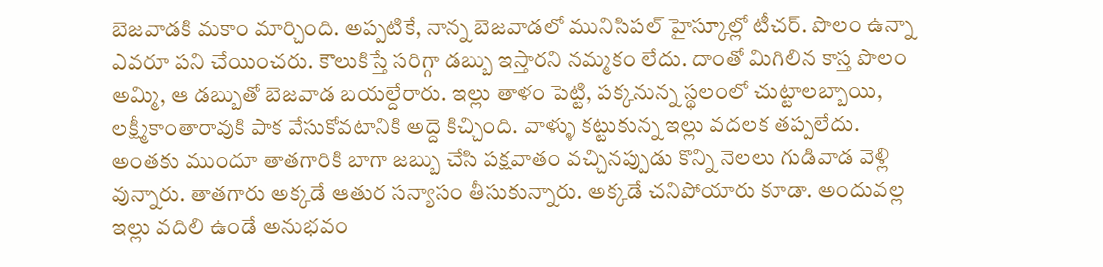బెజవాడకి మకాం మార్చింది. అప్పటికే, నాన్న బెజవాడలో మునిసిపల్ హైస్కూల్లో టీచర్. పొలం ఉన్నా ఎవరూ పని చేయించరు. కౌలుకిస్తే సరిగ్గా డబ్బు ఇస్తారని నమ్మకం లేదు. దాంతో మిగిలిన కాస్త పొలం అమ్మి, ఆ డబ్బుతో బెజవాడ బయల్దేరారు. ఇల్లు తాళం పెట్టి, పక్కనున్న స్థలంలో చుట్టాలబ్బాయి, లక్ష్మీకాంతారావుకి పాక వేసుకోవటానికి అద్దె కిచ్చింది. వాళ్ళు కట్టుకున్న ఇల్లు వదలక తప్పలేదు. అంతకు ముందూ తాతగారికి బాగా జబ్బు చేసి పక్షవాతం వచ్చినప్పుడు కొన్ని నెలలు గుడివాడ వెళ్లి వున్నారు. తాతగారు అక్కడే ఆతుర సన్యాసం తీసుకున్నారు. అక్కడే చనిపోయారు కూడా. అందువల్ల ఇల్లు వదిలి ఉండే అనుభవం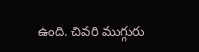ఉంది. చివరి ముగ్గురు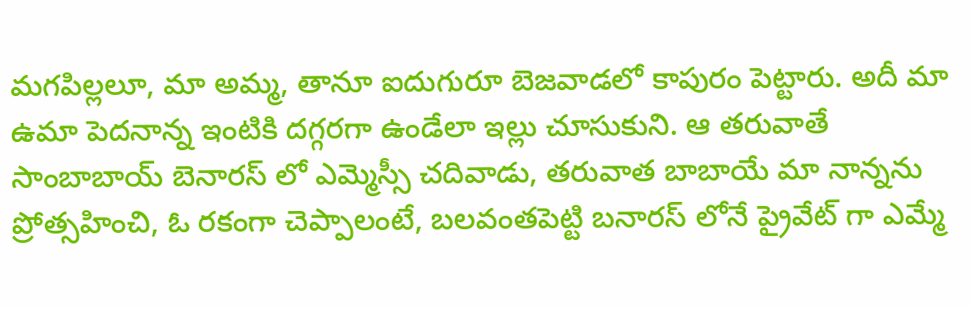మగపిల్లలూ, మా అమ్మ, తానూ ఐదుగురూ బెజవాడలో కాపురం పెట్టారు. అదీ మా ఉమా పెదనాన్న ఇంటికి దగ్గరగా ఉండేలా ఇల్లు చూసుకుని. ఆ తరువాతే సాంబాబాయ్ బెనారస్ లో ఎమ్మెస్సీ చదివాడు, తరువాత బాబాయే మా నాన్నను ప్రోత్సహించి, ఓ రకంగా చెప్పాలంటే, బలవంతపెట్టి బనారస్ లోనే ప్రైవేట్ గా ఎమ్మే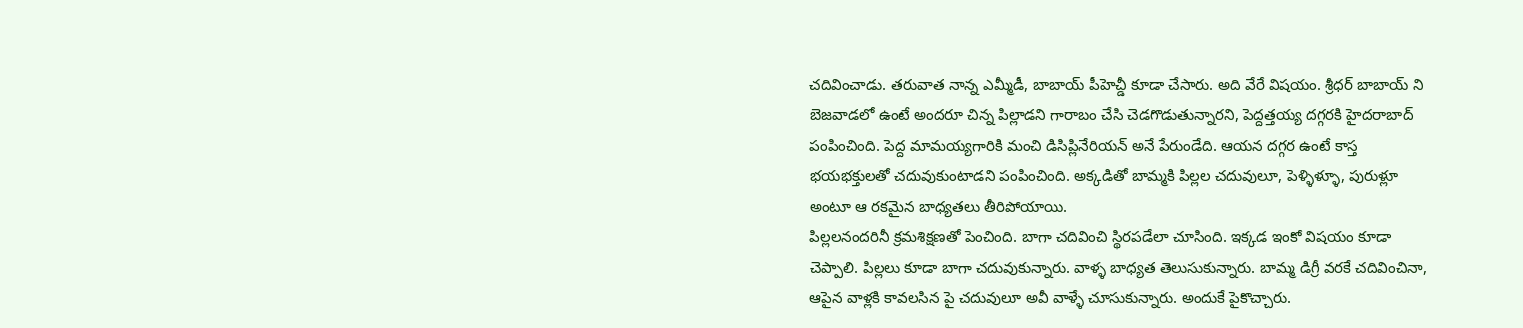చదివించాడు. తరువాత నాన్న ఎమ్మీడీ, బాబాయ్ పీహెచ్డీ కూడా చేసారు. అది వేరే విషయం. శ్రీధర్ బాబాయ్ ని బెజవాడలో ఉంటే అందరూ చిన్న పిల్లాడని గారాబం చేసి చెడగొడుతున్నారని, పెద్దత్తయ్య దగ్గరకి హైదరాబాద్ పంపించింది. పెద్ద మామయ్యగారికి మంచి డిసిప్లినేరియన్ అనే పేరుండేది. ఆయన దగ్గర ఉంటే కాస్త భయభక్తులతో చదువుకుంటాడని పంపించింది. అక్కడితో బామ్మకి పిల్లల చదువులూ, పెళ్ళిళ్ళూ, పురుళ్లూ అంటూ ఆ రకమైన బాధ్యతలు తీరిపోయాయి.
పిల్లలనందరినీ క్రమశిక్షణతో పెంచింది. బాగా చదివించి స్థిరపడేలా చూసింది. ఇక్కడ ఇంకో విషయం కూడా చెప్పాలి. పిల్లలు కూడా బాగా చదువుకున్నారు. వాళ్ళ బాధ్యత తెలుసుకున్నారు. బామ్మ డిగ్రీ వరకే చదివించినా, ఆపైన వాళ్లకి కావలసిన పై చదువులూ అవీ వాళ్ళే చూసుకున్నారు. అందుకే పైకొచ్చారు.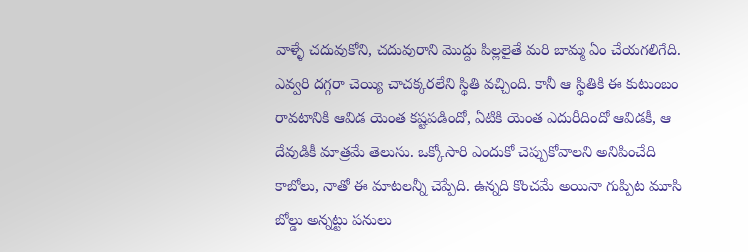వాళ్ళే చదువుకోని, చదువురాని మొద్దు పిల్లలైతే మరి బామ్మ ఏం చేయగలిగేది. ఎవ్వరి దగ్గరా చెయ్యి చాచక్కరలేని స్థితి వచ్చింది. కానీ ఆ స్థితికి ఈ కుటుంబం రావటానికి ఆవిడ యెంత కష్టపడిందో, ఏటికి యెంత ఎదురీదిందో ఆవిడకీ, ఆ దేవుడికీ మాత్రమే తెలుసు. ఒక్కోసారి ఎందుకో చెప్పుకోవాలని అనిపించేది కాబోలు, నాతో ఈ మాటలన్నీ చెప్పేది. ఉన్నది కొంచమే అయినా గుప్పిట మూసి బోల్డు అన్నట్టు పనులు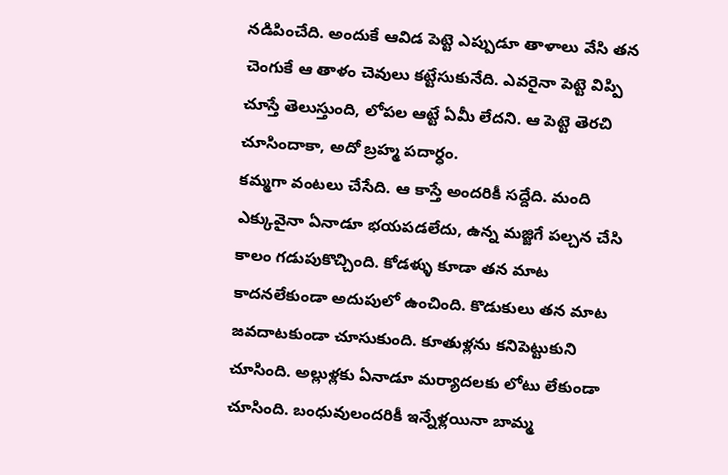నడిపించేది. అందుకే ఆవిడ పెట్టె ఎప్పుడూ తాళాలు వేసి తన చెంగుకే ఆ తాళం చెవులు కట్టేసుకునేది. ఎవరైనా పెట్టె విప్పి చూస్తే తెలుస్తుంది, లోపల ఆట్టే ఏమీ లేదని. ఆ పెట్టె తెరచి చూసిందాకా, అదో బ్రహ్మ పదార్ధం.
కమ్మగా వంటలు చేసేది. ఆ కాస్తే అందరికీ సద్దేది. మంది ఎక్కువైనా ఏనాడూ భయపడలేదు, ఉన్న మజ్జిగే పల్చన చేసి కాలం గడుపుకొచ్చింది. కోడళ్ళు కూడా తన మాట కాదనలేకుండా అదుపులో ఉంచింది. కొడుకులు తన మాట జవదాటకుండా చూసుకుంది. కూతుళ్లను కనిపెట్టుకుని చూసింది. అల్లుళ్లకు ఏనాడూ మర్యాదలకు లోటు లేకుండా చూసింది. బంధువులందరికీ ఇన్నేళ్లయినా బామ్మ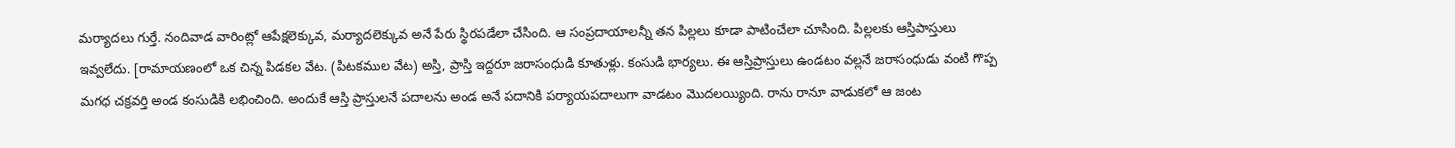మర్యాదలు గుర్తే. నందివాడ వారింట్లో ఆపేక్షలెక్కువ, మర్యాదలెక్కువ అనే పేరు స్థిరపడేలా చేసింది. ఆ సంప్రదాయాలన్నీ తన పిల్లలు కూడా పాటించేలా చూసింది. పిల్లలకు ఆస్తిపాస్తులు ఇవ్వలేదు. [రామాయణంలో ఒక చిన్న పిడకల వేట. (పిటకముల వేట) అస్తి, ప్రాస్తి ఇద్దరూ జరాసంధుడి కూతుళ్లు. కంసుడి భార్యలు. ఈ ఆస్తిప్రాస్తులు ఉండటం వల్లనే జరాసంధుడు వంటి గొప్ప మగధ చక్రవర్తి అండ కంసుడికి లభించింది. అందుకే ఆస్తి ప్రాస్తులనే పదాలను అండ అనే పదానికి పర్యాయపదాలుగా వాడటం మొదలయ్యింది. రాను రానూ వాడుకలో ఆ జంట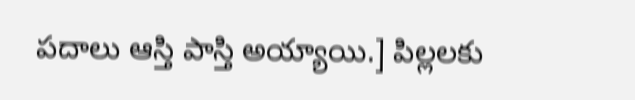పదాలు ఆస్తి పాస్తి అయ్యాయి.] పిల్లలకు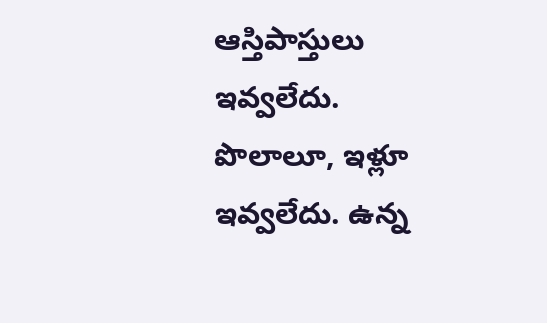ఆస్తిపాస్తులు ఇవ్వలేదు. పొలాలూ, ఇళ్లూ ఇవ్వలేదు. ఉన్న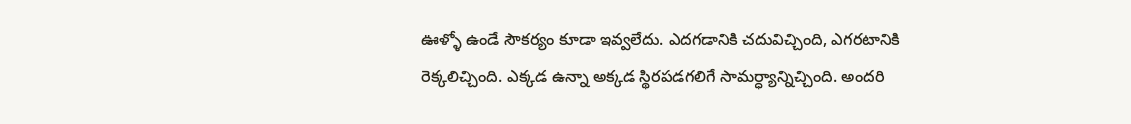ఊళ్ళో ఉండే సౌకర్యం కూడా ఇవ్వలేదు. ఎదగడానికి చదువిచ్చింది, ఎగరటానికి రెక్కలిచ్చింది. ఎక్కడ ఉన్నా అక్కడ స్థిరపడగలిగే సామర్ధ్యాన్నిచ్చింది. అందరి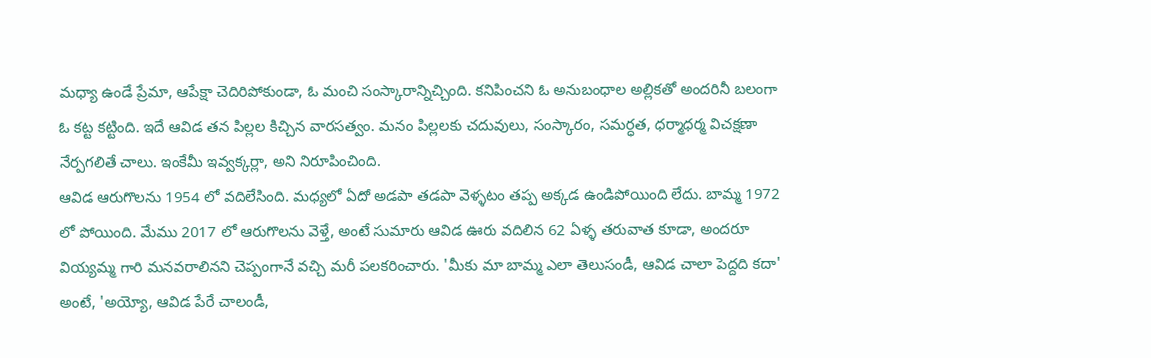మధ్యా ఉండే ప్రేమా, ఆపేక్షా చెదిరిపోకుండా, ఓ మంచి సంస్కారాన్నిచ్చింది. కనిపించని ఓ అనుబంధాల అల్లికతో అందరినీ బలంగా ఓ కట్ట కట్టింది. ఇదే ఆవిడ తన పిల్లల కిచ్చిన వారసత్వం. మనం పిల్లలకు చదువులు, సంస్కారం, సమర్ధత, ధర్మాధర్మ విచక్షణా నేర్పగలితే చాలు. ఇంకేమీ ఇవ్వక్కర్లా, అని నిరూపించింది.
ఆవిడ ఆరుగొలను 1954 లో వదిలేసింది. మధ్యలో ఏదో అడపా తడపా వెళ్ళటం తప్ప అక్కడ ఉండిపోయింది లేదు. బామ్మ 1972 లో పోయింది. మేము 2017 లో ఆరుగొలను వెళ్తే, అంటే సుమారు ఆవిడ ఊరు వదిలిన 62 ఏళ్ళ తరువాత కూడా, అందరూ వియ్యమ్మ గారి మనవరాలినని చెప్పంగానే వచ్చి మరీ పలకరించారు. 'మీకు మా బామ్మ ఎలా తెలుసండీ, ఆవిడ చాలా పెద్దది కదా' అంటే, 'అయ్యో, ఆవిడ పేరే చాలండీ,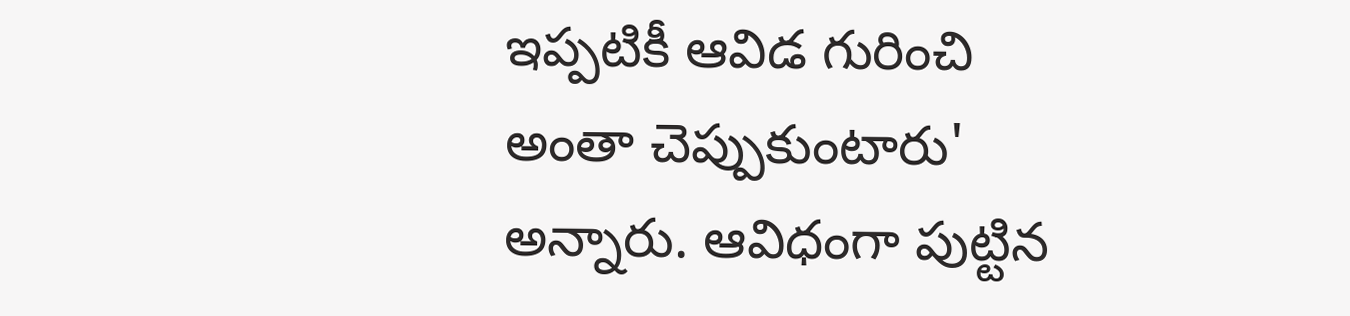ఇప్పటికీ ఆవిడ గురించి అంతా చెప్పుకుంటారు' అన్నారు. ఆవిధంగా పుట్టిన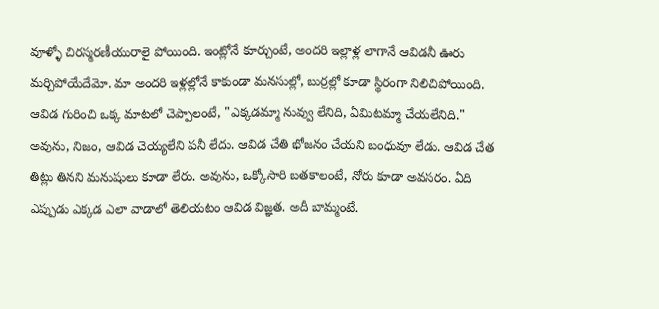వూళ్ళో చిరస్మరణీయురాలై పోయింది. ఇంట్లోనే కూర్చుంటే, అందరి ఇల్లాళ్ల లాగానే ఆవిడనీ ఊరు మర్చిపోయేదేమో. మా అందరి ఇళ్లల్లోనే కాకుండా మనసుల్లో, బుర్రల్లో కూడా స్థిరంగా నిలిచిపోయింది. ఆవిడ గురించి ఒక్క మాటలో చెప్పాలంటే, "ఎక్కడమ్మా నువ్వు లేనిది, ఏమిటమ్మా చేయలేనిది." అవును, నిజం, ఆవిడ చెయ్యలేని పనీ లేదు. ఆవిడ చేతి భోజనం చేయని బంధువూ లేడు. ఆవిడ చేత తిట్లు తినని మనుషులు కూడా లేరు. అవును, ఒక్కోసారి బతకాలంటే, నోరు కూడా అవసరం. ఏది ఎప్పుడు ఎక్కడ ఎలా వాడాలో తెలియటం ఆవిడ విజ్ఞత. అదీ బామ్మంటే.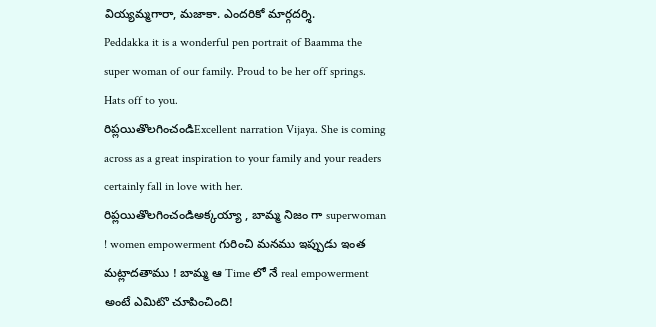వియ్యమ్మగారా, మజాకా. ఎందరికో మార్గదర్శి.
Peddakka it is a wonderful pen portrait of Baamma the super woman of our family. Proud to be her off springs. Hats off to you.
రిప్లయితొలగించండిExcellent narration Vijaya. She is coming across as a great inspiration to your family and your readers certainly fall in love with her.
రిప్లయితొలగించండిఅక్కయ్యా , బామ్మ నిజం గా superwoman ! women empowerment గురించి మనము ఇప్పుడు ఇంత మట్లాదతాము ! బామ్మ ఆ Time లో నే real empowerment అంటే ఎమిటొ చూపించింది!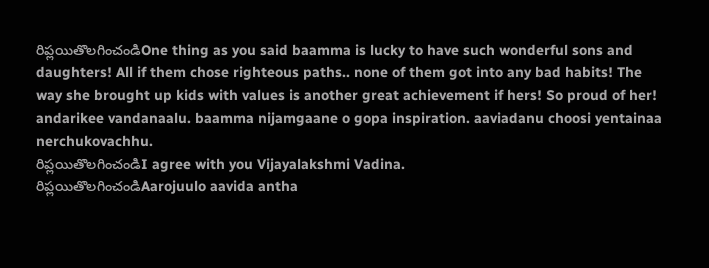రిప్లయితొలగించండిOne thing as you said baamma is lucky to have such wonderful sons and daughters! All if them chose righteous paths.. none of them got into any bad habits! The way she brought up kids with values is another great achievement if hers! So proud of her!
andarikee vandanaalu. baamma nijamgaane o gopa inspiration. aaviadanu choosi yentainaa nerchukovachhu.
రిప్లయితొలగించండిI agree with you Vijayalakshmi Vadina.
రిప్లయితొలగించండిAarojuulo aavida antha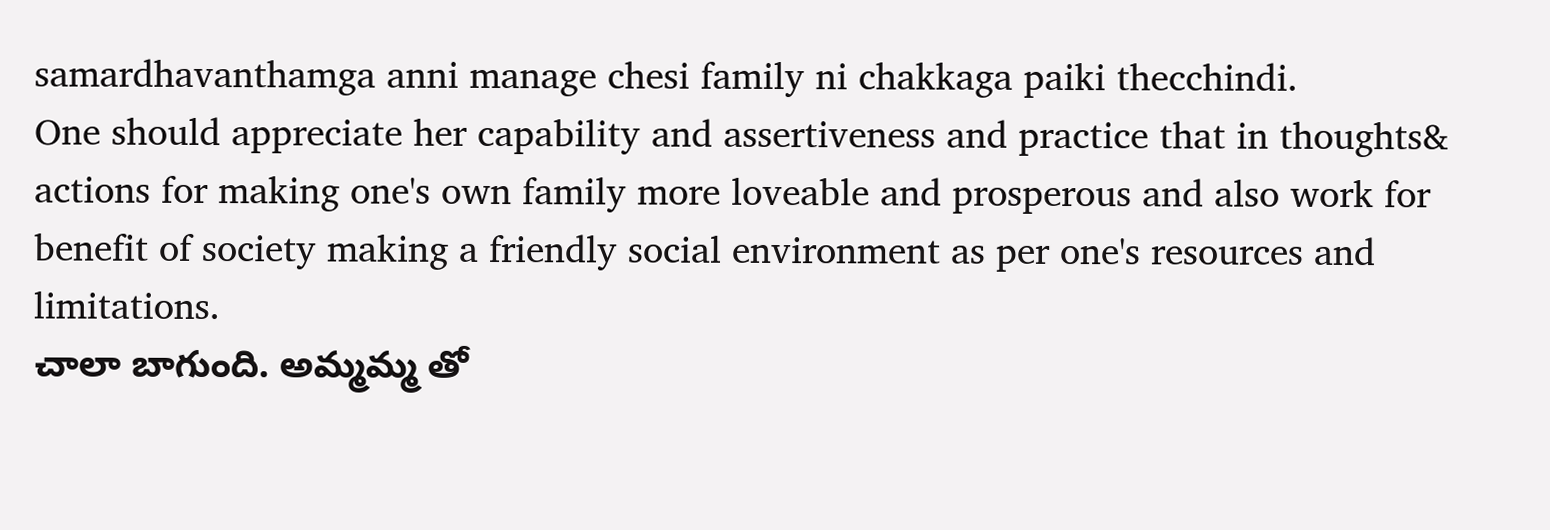samardhavanthamga anni manage chesi family ni chakkaga paiki thecchindi.
One should appreciate her capability and assertiveness and practice that in thoughts& actions for making one's own family more loveable and prosperous and also work for benefit of society making a friendly social environment as per one's resources and limitations.
చాలా బాగుంది. అమ్మమ్మ తో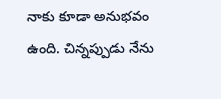నాకు కూడా అనుభవం ఉంది. చిన్నప్పుడు నేను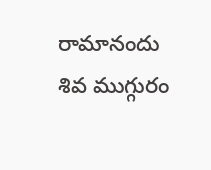రామానందు శివ ముగ్గురం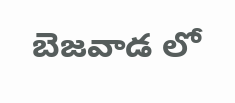బెజవాడ లో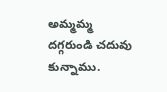అమ్మమ్మ దగ్గరుండి చదువు కున్నాము.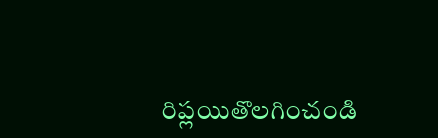రిప్లయితొలగించండి